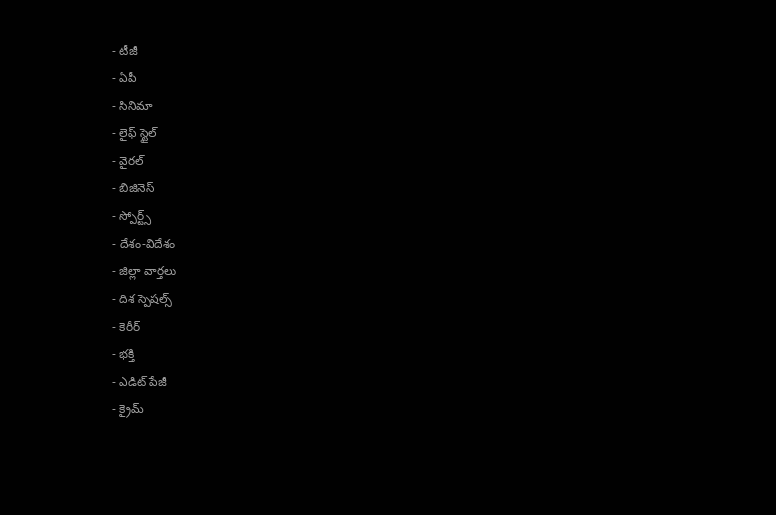- టీజీ
- ఏపీ
- సినిమా
- లైఫ్ స్టైల్
- వైరల్
- బిజినెస్
- స్పోర్ట్స్
- దేశం-విదేశం
- జిల్లా వార్తలు
- దిశ స్పెషల్స్
- కెరీర్
- భక్తి
- ఎడిట్ పేజీ
- క్రైమ్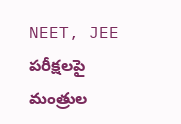NEET, JEE పరీక్షలపై మంత్రుల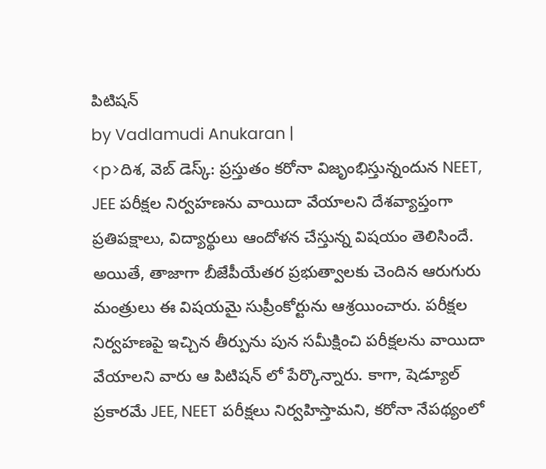పిటిషన్
by Vadlamudi Anukaran |
<p>దిశ, వెబ్ డెస్క్: ప్రస్తుతం కరోనా విజృంభిస్తున్నందున NEET, JEE పరీక్షల నిర్వహణను వాయిదా వేయాలని దేశవ్యాప్తంగా ప్రతిపక్షాలు, విద్యార్థులు ఆందోళన చేస్తున్న విషయం తెలిసిందే. అయితే, తాజాగా బీజేపీయేతర ప్రభుత్వాలకు చెందిన ఆరుగురు మంత్రులు ఈ విషయమై సుప్రీంకోర్టును ఆశ్రయించారు. పరీక్షల నిర్వహణపై ఇచ్చిన తీర్పును పున సమీక్షించి పరీక్షలను వాయిదా వేయాలని వారు ఆ పిటిషన్ లో పేర్కొన్నారు. కాగా, షెడ్యూల్ ప్రకారమే JEE, NEET పరీక్షలు నిర్వహిస్తామని, కరోనా నేపథ్యంలో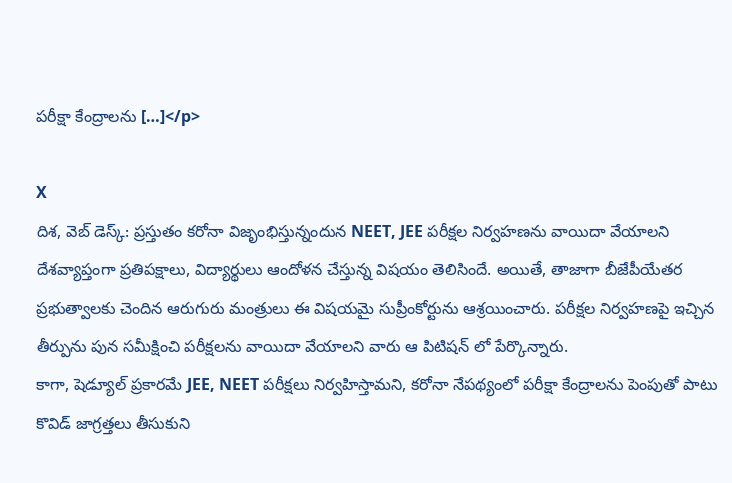పరీక్షా కేంద్రాలను […]</p>

X
దిశ, వెబ్ డెస్క్: ప్రస్తుతం కరోనా విజృంభిస్తున్నందున NEET, JEE పరీక్షల నిర్వహణను వాయిదా వేయాలని దేశవ్యాప్తంగా ప్రతిపక్షాలు, విద్యార్థులు ఆందోళన చేస్తున్న విషయం తెలిసిందే. అయితే, తాజాగా బీజేపీయేతర ప్రభుత్వాలకు చెందిన ఆరుగురు మంత్రులు ఈ విషయమై సుప్రీంకోర్టును ఆశ్రయించారు. పరీక్షల నిర్వహణపై ఇచ్చిన తీర్పును పున సమీక్షించి పరీక్షలను వాయిదా వేయాలని వారు ఆ పిటిషన్ లో పేర్కొన్నారు.
కాగా, షెడ్యూల్ ప్రకారమే JEE, NEET పరీక్షలు నిర్వహిస్తామని, కరోనా నేపథ్యంలో పరీక్షా కేంద్రాలను పెంపుతో పాటు కొవిడ్ జాగ్రత్తలు తీసుకుని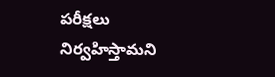పరీక్షలు నిర్వహిస్తామని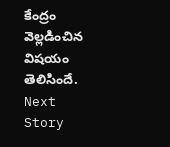కేంద్రం వెల్లడించిన విషయం తెలిసిందే.
Next Story